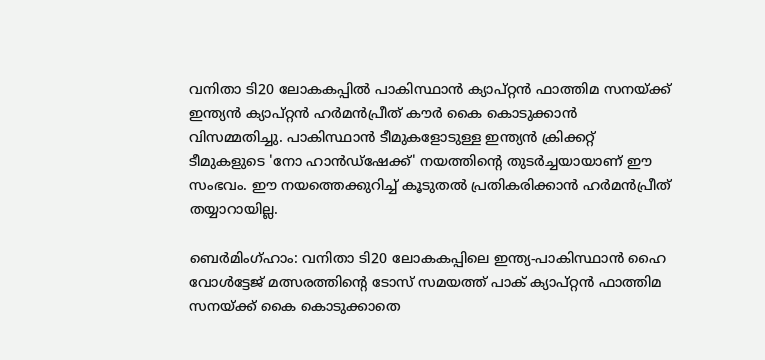വനിതാ ടി20 ലോകകപ്പിൽ പാകിസ്ഥാൻ ക്യാപ്റ്റൻ ഫാത്തിമ സനയ്ക്ക് ഇന്ത്യൻ ക്യാപ്റ്റൻ ഹർമൻപ്രീത് കൗർ കൈ കൊടുക്കാൻ വിസമ്മതിച്ചു. പാകിസ്ഥാൻ ടീമുകളോടുള്ള ഇന്ത്യൻ ക്രിക്കറ്റ് ടീമുകളുടെ 'നോ ഹാൻഡ്ഷേക്ക്' നയത്തിന്റെ തുടർച്ചയായാണ് ഈ സംഭവം. ഈ നയത്തെക്കുറിച്ച് കൂടുതൽ പ്രതികരിക്കാൻ ഹർമൻപ്രീത് തയ്യാറായില്ല.

ബെര്‍മിംഗ്ഹാം: വനിതാ ടി20 ലോകകപ്പിലെ ഇന്ത്യ-പാകിസ്ഥാന്‍ ഹൈ വോള്‍ട്ടേജ് മത്സരത്തിന്റെ ടോസ് സമയത്ത് പാക് ക്യാപ്റ്റന്‍ ഫാത്തിമ സനയ്ക്ക് കൈ കൊടുക്കാതെ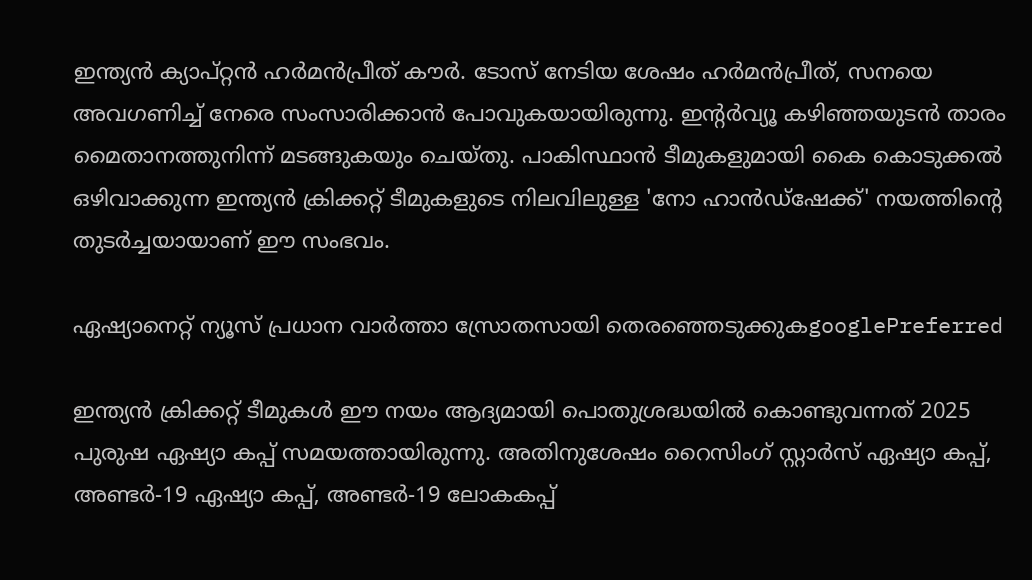ഇന്ത്യന്‍ ക്യാപ്റ്റന്‍ ഹര്‍മന്‍പ്രീത് കൗര്‍. ടോസ് നേടിയ ശേഷം ഹര്‍മന്‍പ്രീത്, സനയെ അവഗണിച്ച് നേരെ സംസാരിക്കാന്‍ പോവുകയായിരുന്നു. ഇന്റര്‍വ്യൂ കഴിഞ്ഞയുടന്‍ താരം മൈതാനത്തുനിന്ന് മടങ്ങുകയും ചെയ്തു. പാകിസ്ഥാന്‍ ടീമുകളുമായി കൈ കൊടുക്കല്‍ ഒഴിവാക്കുന്ന ഇന്ത്യന്‍ ക്രിക്കറ്റ് ടീമുകളുടെ നിലവിലുള്ള 'നോ ഹാന്‍ഡ്ഷേക്ക്' നയത്തിന്റെ തുടര്‍ച്ചയായാണ് ഈ സംഭവം.

ഏഷ്യാനെറ്റ് ന്യൂസ് പ്രധാന വാർത്താ സ്രോതസായി തെരഞ്ഞെടുക്കുകgooglePreferred

ഇന്ത്യന്‍ ക്രിക്കറ്റ് ടീമുകള്‍ ഈ നയം ആദ്യമായി പൊതുശ്രദ്ധയില്‍ കൊണ്ടുവന്നത് 2025 പുരുഷ ഏഷ്യാ കപ്പ് സമയത്തായിരുന്നു. അതിനുശേഷം റൈസിംഗ് സ്റ്റാര്‍സ് ഏഷ്യാ കപ്പ്, അണ്ടര്‍-19 ഏഷ്യാ കപ്പ്, അണ്ടര്‍-19 ലോകകപ്പ്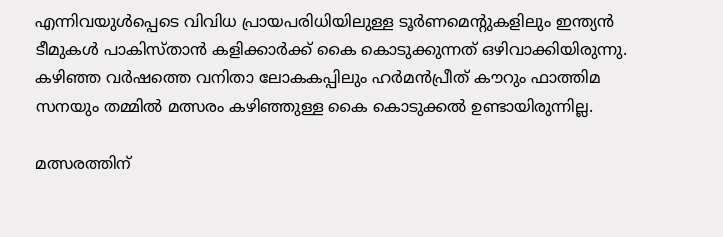എന്നിവയുള്‍പ്പെടെ വിവിധ പ്രായപരിധിയിലുള്ള ടൂര്‍ണമെന്റുകളിലും ഇന്ത്യന്‍ ടീമുകള്‍ പാകിസ്താന്‍ കളിക്കാര്‍ക്ക് കൈ കൊടുക്കുന്നത് ഒഴിവാക്കിയിരുന്നു. കഴിഞ്ഞ വര്‍ഷത്തെ വനിതാ ലോകകപ്പിലും ഹര്‍മന്‍പ്രീത് കൗറും ഫാത്തിമ സനയും തമ്മില്‍ മത്സരം കഴിഞ്ഞുള്ള കൈ കൊടുക്കല്‍ ഉണ്ടായിരുന്നില്ല.

മത്സരത്തിന്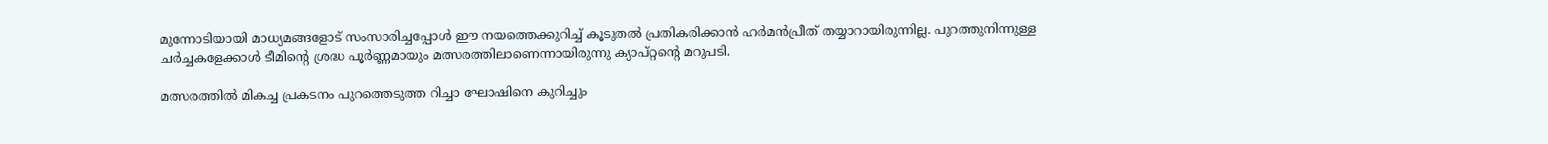മുന്നോടിയായി മാധ്യമങ്ങളോട് സംസാരിച്ചപ്പോള്‍ ഈ നയത്തെക്കുറിച്ച് കൂടുതല്‍ പ്രതികരിക്കാന്‍ ഹര്‍മന്‍പ്രീത് തയ്യാറായിരുന്നില്ല. പുറത്തുനിന്നുള്ള ചര്‍ച്ചകളേക്കാള്‍ ടീമിന്റെ ശ്രദ്ധ പൂര്‍ണ്ണമായും മത്സരത്തിലാണെന്നായിരുന്നു ക്യാപ്റ്റന്റെ മറുപടി.

മത്സരത്തില്‍ മികച്ച പ്രകടനം പുറത്തെടുത്ത റിച്ചാ ഘോഷിനെ കുറിച്ചും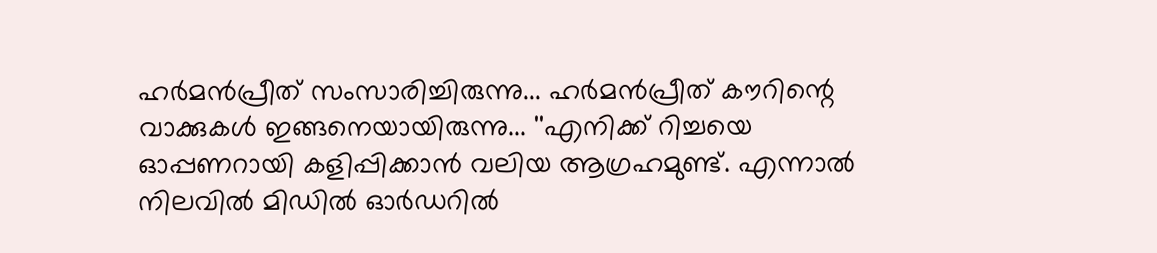ഹര്‍മന്‍പ്രീത് സംസാരിച്ചിരുന്നു... ഹര്‍മന്‍പ്രീത് കൗറിന്റെ വാക്കുകള്‍ ഇങ്ങനെയായിരുന്നു... ''എനിക്ക് റിച്ചയെ ഓപ്പണറായി കളിപ്പിക്കാന്‍ വലിയ ആഗ്രഹമുണ്ട്. എന്നാല്‍ നിലവില്‍ മിഡില്‍ ഓര്‍ഡറില്‍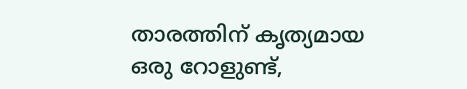താരത്തിന് കൃത്യമായ ഒരു റോളുണ്ട്,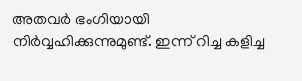അതവര്‍ ഭംഗിയായി നിര്‍വ്വഹിക്കുന്നുമുണ്ട്. ഇന്ന് റിച്ച കളിച്ച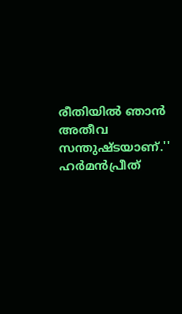രീതിയില്‍ ഞാന്‍ അതീവ സന്തുഷ്ടയാണ്.'' ഹര്‍മന്‍പ്രീത്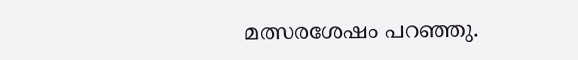മത്സരശേഷം പറഞ്ഞു.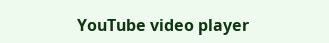YouTube video player